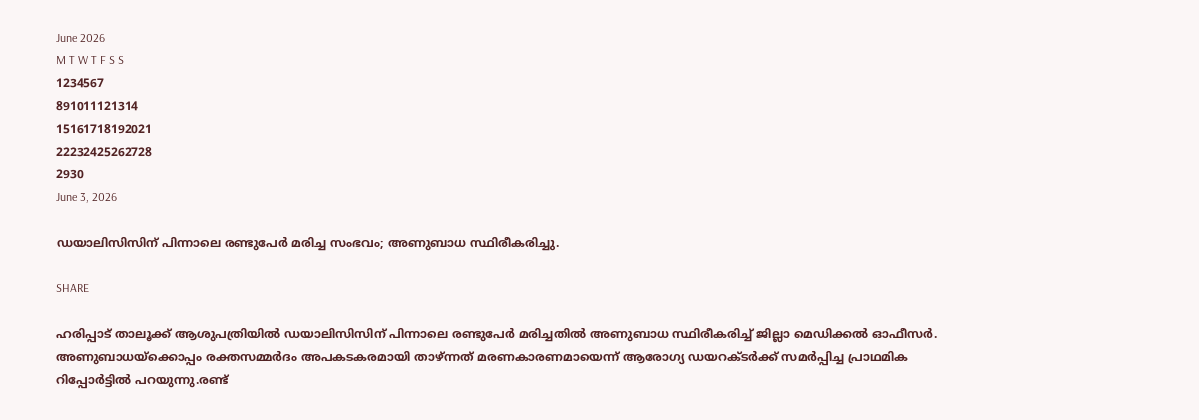June 2026
M T W T F S S
1234567
891011121314
15161718192021
22232425262728
2930
June 3, 2026

ഡയാലിസിസിന് പിന്നാലെ രണ്ടുപേർ മരിച്ച സംഭവം; അണുബാധ സ്ഥിരീകരിച്ചു.

SHARE

ഹരിപ്പാട് താലൂക്ക് ആശുപത്രിയിൽ ഡയാലിസിസിന് പിന്നാലെ രണ്ടുപേർ മരിച്ചതിൽ അണുബാധ സ്ഥിരീകരിച്ച് ജില്ലാ മെഡിക്കൽ ഓഫീസർ. അണുബാധയ്ക്കൊപ്പം രക്തസമ്മർദം അപകടകരമായി താഴ്ന്നത് മരണകാരണമായെന്ന് ആരോഗ്യ ഡയറക്ടർക്ക് സമർപ്പിച്ച പ്രാഥമിക റിപ്പോർട്ടിൽ പറയുന്നു.രണ്ട്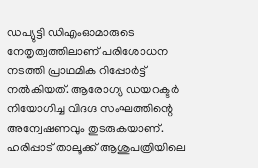ഡപ്യുട്ടി ഡിഎംഓമാരുടെ നേതൃത്വത്തിലാണ് പരിശോധന നടത്തി പ്രാഥമിക റിപ്പോർട്ട്‌ നൽകിയത്. ആരോഗ്യ ഡയറക്ടർ നിയോഗിച്ച വിദഗ്ദ സംഘത്തിന്റെ അന്വേഷണവും തുടരുകയാണ്. ഹരിപ്പാട് താലൂക്ക് ആശുപത്രിയിലെ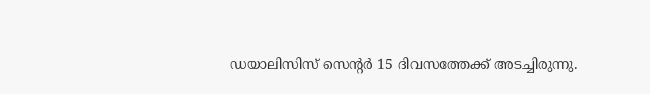ഡയാലിസിസ് സെന്റർ 15 ദിവസത്തേക്ക് അടച്ചിരുന്നു.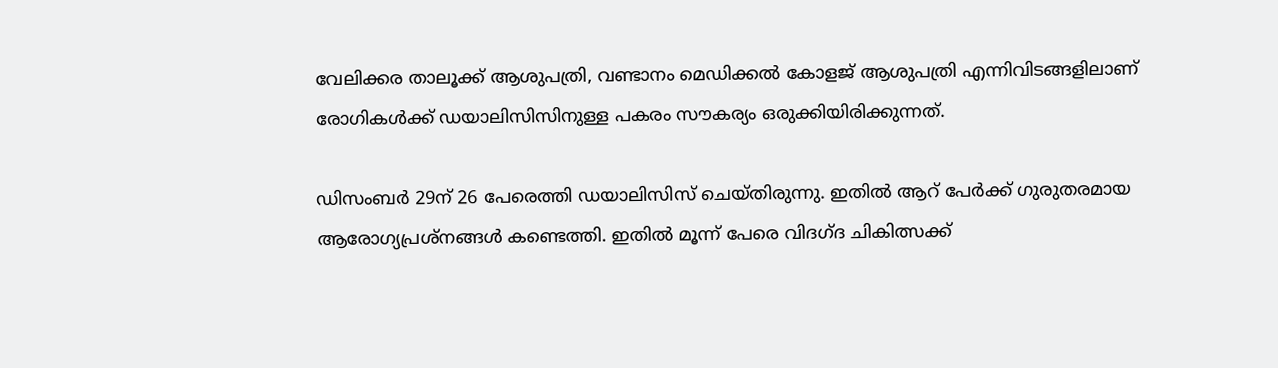വേലിക്കര താലൂക്ക് ആശുപത്രി, വണ്ടാനം മെഡിക്കൽ കോളജ് ആശുപത്രി എന്നിവിടങ്ങളിലാണ് രോഗികൾക്ക് ഡയാലിസിസിനുള്ള പകരം സൗകര്യം ഒരുക്കിയിരിക്കുന്നത്.

ഡിസംബർ 29ന് 26 പേരെത്തി ഡയാലിസിസ് ചെയ്തിരുന്നു. ഇതിൽ ആറ് പേർക്ക് ഗുരുതരമായ ആരോഗ്യപ്രശ്‌നങ്ങൾ കണ്ടെത്തി. ഇതിൽ മൂന്ന് പേരെ വിദഗ്ദ ചികിത്സക്ക്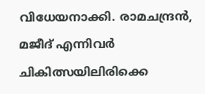വിധേയനാക്കി. രാമചന്ദ്രൻ, മജീദ് എന്നിവർ ചികിത്സയിലിരിക്കെ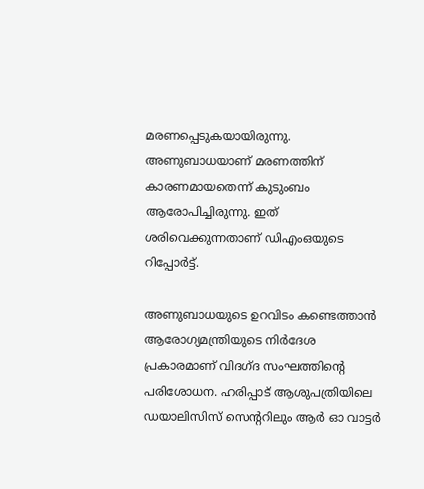മരണപ്പെടുകയായിരുന്നു. അണുബാധയാണ് മരണത്തിന് കാരണമായതെന്ന് കുടുംബം ആരോപിച്ചിരുന്നു. ഇത് ശരിവെക്കുന്നതാണ് ഡിഎംഒയുടെ റിപ്പോർട്ട്.

അണുബാധയുടെ ഉറവിടം കണ്ടെത്താൻ ആരോഗ്യമന്ത്രിയുടെ നിർദേശ പ്രകാരമാണ് വിദഗ്ദ സംഘത്തിന്റെ പരിശോധന. ഹരിപ്പാട് ആശുപത്രിയിലെ ഡയാലിസിസ് സെന്ററിലും ആർ ഓ വാട്ടർ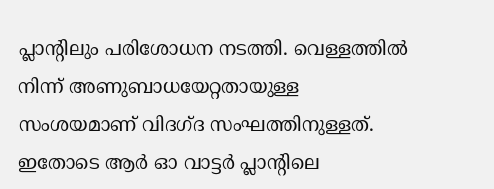പ്ലാന്റിലും പരിശോധന നടത്തി. വെള്ളത്തിൽ നിന്ന് അണുബാധയേറ്റതായുള്ള സംശയമാണ് വിദഗ്ദ സംഘത്തിനുള്ളത്. ഇതോടെ ആർ ഓ വാട്ടർ പ്ലാന്റിലെ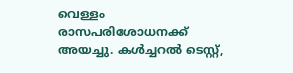വെള്ളം രാസപരിശോധനക്ക് അയച്ചു. കൾച്ചറൽ ടെസ്റ്റ്‌,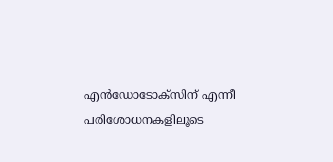എൻഡോടോക്സിന് എന്നീ പരിശോധനകളിലൂടെ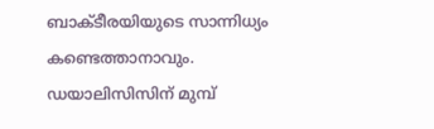ബാക്ടീരയിയുടെ സാന്നിധ്യം കണ്ടെത്താനാവും. ഡയാലിസിസിന് മുമ്പ്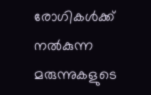രോഗികൾക്ക് നൽകുന്ന മരുന്നുകളുടെ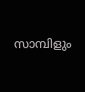സാമ്പിളും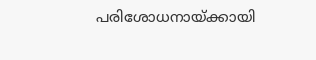പരിശോധനായ്ക്കായി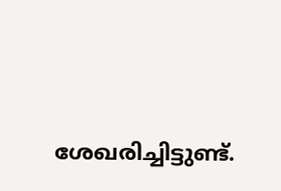ശേഖരിച്ചിട്ടുണ്ട്.